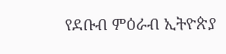የደቡብ ምዕራብ ኢትዮጵያ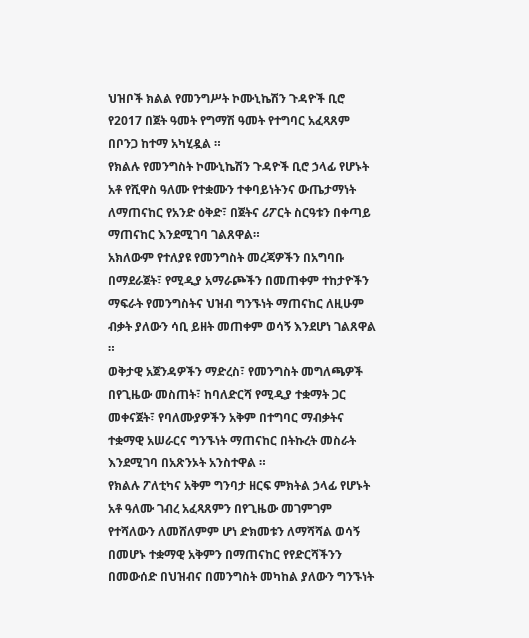ህዝቦች ክልል የመንግሥት ኮሙኒኬሽን ጉዳዮች ቢሮ የ2017 በጀት ዓመት የግማሽ ዓመት የተግባር አፈጻጸም በቦንጋ ከተማ አካሂዷል ።
የክልሉ የመንግስት ኮሙኒኬሽን ጉዳዮች ቢሮ ኃላፊ የሆኑት አቶ የሺዋስ ዓለሙ የተቋሙን ተቀባይነትንና ውጤታማነት ለማጠናከር የአንድ ዕቅድ፣ በጀትና ሪፖርት ስርዓቱን በቀጣይ ማጠናከር እንደሚገባ ገልጸዋል።
አክለውም የተለያዩ የመንግስት መረጃዎችን በአግባቡ በማደራጀት፣ የሚዲያ አማራጮችን በመጠቀም ተከታዮችን ማፍራት የመንግስትና ህዝብ ግንኙነት ማጠናከር ለዚሁም ብቃት ያለውን ሳቢ ይዘት መጠቀም ወሳኝ እንደሆነ ገልጸዋል ።
ወቅታዊ አጀንዳዎችን ማድረስ፣ የመንግስት መግለጫዎች በየጊዜው መስጠት፣ ከባለድርሻ የሚዲያ ተቋማት ጋር መቀናጀት፣ የባለሙያዎችን አቅም በተግባር ማብቃትና ተቋማዊ አሠራርና ግንኙነት ማጠናከር በትኩረት መስራት እንደሚገባ በአጽንኦት አንስተዋል ።
የክልሉ ፖለቲካና አቅም ግንባታ ዘርፍ ምክትል ኃላፊ የሆኑት አቶ ዓለሙ ገብረ አፈጻጸምን በየጊዜው መገምገም የተሻለውን ለመሸለምም ሆነ ድክመቱን ለማሻሻል ወሳኝ በመሆኑ ተቋማዊ አቅምን በማጠናከር የየድርሻችንን በመውሰድ በህዝብና በመንግስት መካከል ያለውን ግንኙነት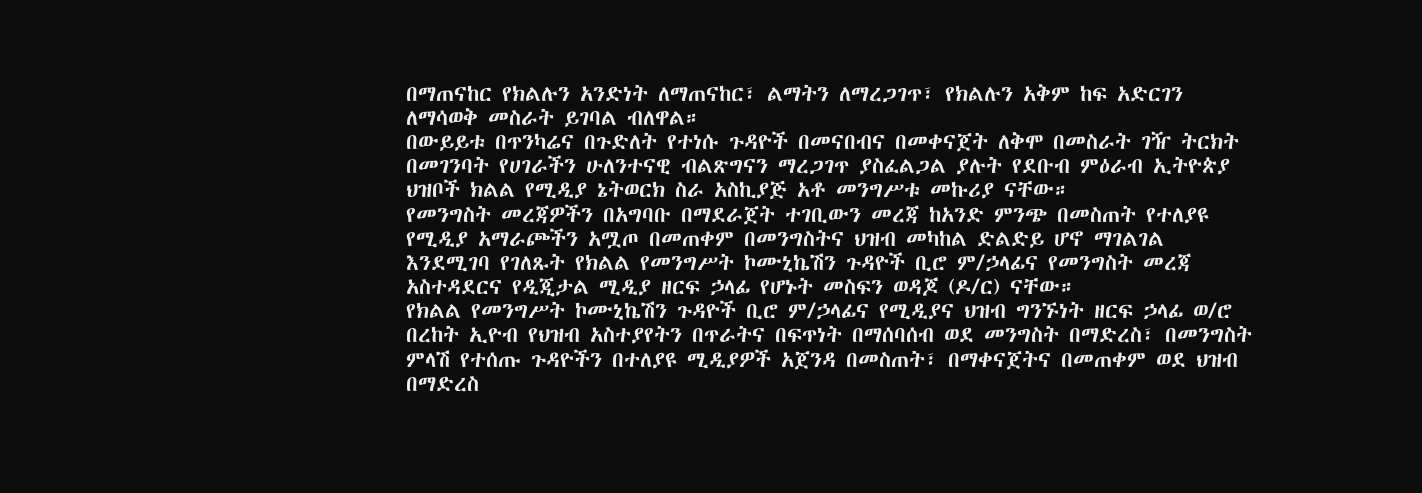በማጠናከር የክልሉን አንድነት ለማጠናከር፣ ልማትን ለማረጋገጥ፣ የክልሉን አቅም ከፍ አድርገን ለማሳወቅ መስራት ይገባል ብለዋል።
በውይይቱ በጥንካሬና በጉድለት የተነሱ ጉዳዮች በመናበብና በመቀናጀት ለቅሞ በመስራት ገዥ ትርክት በመገንባት የሀገራችን ሁለንተናዊ ብልጽግናን ማረጋገጥ ያስፈልጋል ያሉት የደቡብ ምዕራብ ኢትዮጵያ ህዝቦች ክልል የሚዲያ ኔትወርክ ስራ አስኪያጅ አቶ መንግሥቱ መኩሪያ ናቸው።
የመንግስት መረጃዎችን በአግባቡ በማደራጀት ተገቢውን መረጃ ከአንድ ምንጭ በመስጠት የተለያዩ የሚዲያ አማራጮችን አሟጦ በመጠቀም በመንግስትና ህዝብ መካከል ድልድይ ሆኖ ማገልገል እንደሚገባ የገለጹት የክልል የመንግሥት ኮሙኒኬሽን ጉዳዮች ቢሮ ም/ኃላፊና የመንግስት መረጃ አስተዳደርና የዲጂታል ሚዲያ ዘርፍ ኃላፊ የሆኑት መስፍን ወዳጆ (ዶ/ር) ናቸው።
የክልል የመንግሥት ኮሙኒኬሽን ጉዳዮች ቢሮ ም/ኃላፊና የሚዲያና ህዝብ ግንኙነት ዘርፍ ኃላፊ ወ/ሮ በረከት ኢዮብ የህዝብ አስተያየትን በጥራትና በፍጥነት በማሰባሰብ ወደ መንግስት በማድረስ፣ በመንግስት ምላሽ የተሰጡ ጉዳዮችን በተለያዩ ሚዲያዎች አጀንዳ በመስጠት፣ በማቀናጀትና በመጠቀም ወደ ህዝብ በማድረስ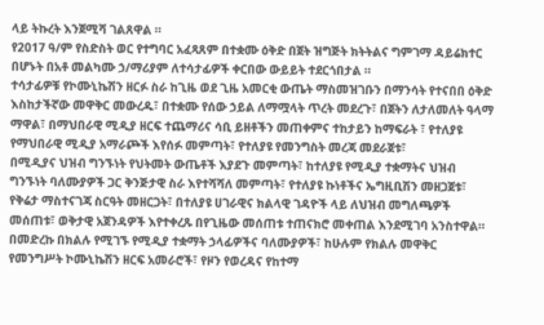ላይ ትኩረት እንጀሚሻ ገልጸዋል ።
የ2017 ዓ/ም የስድስት ወር የተግባር አፈጻጸም በተቋሙ ዕቅድ በጀት ዝግጅት ክትትልና ግምገማ ዳይሬክተር በሆኑት በአቶ መልካሙ ኃ/ማሪያም ለተሳታፊዎች ቀርበው ውይይት ተደርጎበታል ።
ተሳታፊዎቹ የኮሙኒኬሽን ዘርፉ ስራ ከጊዜ ወደ ጊዜ አመርቂ ውጤት ማስመዝገቡን በማንሳት የተናበበ ዕቅድ እስከታችኛው መዋቅር መውረዱ፣ በተቋሙ የሰው ኃይል ለማሟላት ጥረት መደረጉ፣ በጀትን ለታለመለት ዓላማ ማዋል፣ በማህበራዊ ሚዲያ ዘርፍ ተጨማሪና ሳቢ ይዘቶችን መጠቀምና ተከታይን ከማፍራት ፣ የተለያዩ የማህበራዊ ሚዲያ አማራጮች እየሰፉ መምጣት፣ የተለያዩ የመንግስት መረጃ መደራጀቱ፣
በሚዲያና ህዝብ ግንኙነት የህትመት ውጤቶች እያደጉ መምጣት፣ ከተለያዩ የሚዲያ ተቋማትና ህዝብ ግንኙነት ባለሙያዎች ጋር ቅንጅታዊ ስራ እየተሻሻለ መምጣት፣ የተለያዩ ኩነቶችና ኤግዚቢሽን መዘጋጀቱ፣ የቅሬታ ማስተናገጃ ስርዓት መዘርጋት፣ በተለያዩ ሀገራዊና ክልላዊ ገዳዮች ላይ ለህዝብ መግለጫዎች መሰጠቱ፣ ወቅታዊ አጀንዳዎች እየተቀረጹ በየጊዜው መሰጠቱ ተጠናክሮ መቀጠል እንደሚገባ አንስተዋል።
በመድረኩ በክልሉ የሚገኙ የሚዲያ ተቋማት ኃላፊዎችና ባለሙያዎች፣ ከሁሉም የክልሉ መዋቅር የመንግሥት ኮሙኒኬሽን ዘርፍ አመራሮች፣ የዞን የወረዳና የከተማ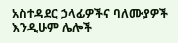አስተዳደር ኃላፊዎችና ባለሙያዎች እንዲሁም ሌሎች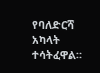የባለድርሻ አካላት ተሳትፈዋል።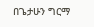በጌታሁን ግርማ